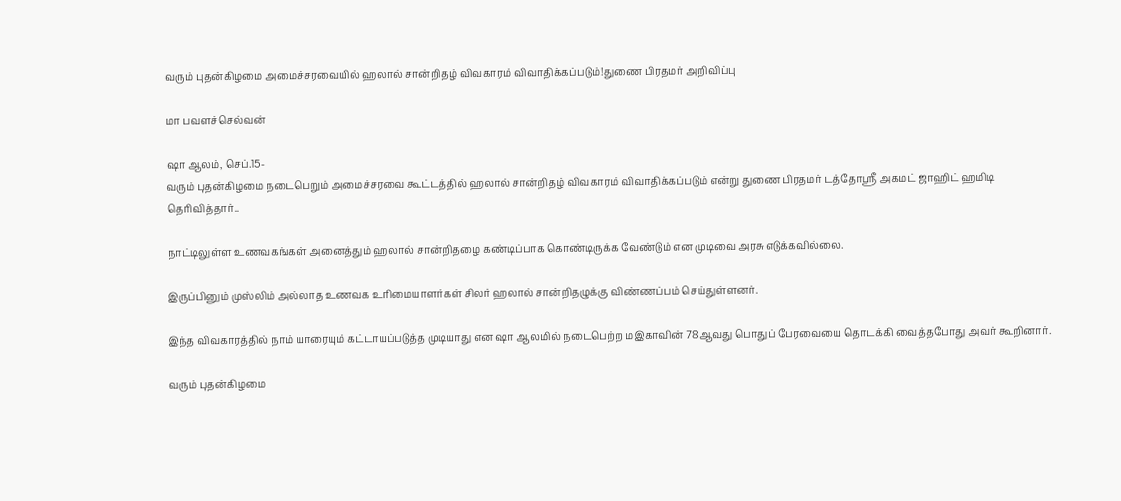வரும் புதன்கிழமை அமைச்சரவையில் ஹலால் சான்றிதழ் விவகாரம் விவாதிக்கப்படும்!துணை பிரதமர் அறிவிப்பு

மா பவளச்செல்வன்

ஷா ஆலம், செப்.15-
வரும் புதன்கிழமை நடைபெறும் அமைச்சரவை கூட்டத்தில் ஹலால் சான்றிதழ் விவகாரம் விவாதிக்கப்படும் என்று துணை பிரதமர் டத்தோஸ்ரீ அகமட் ஜாஹிட் ஹமிடி தெரிவித்தார்..

நாட்டிலுள்ள உணவகங்கள் அனைத்தும் ஹலால் சான்றிதழை கண்டிப்பாக கொண்டிருக்க வேண்டும் என முடிவை அரசு எடுக்கவில்லை.

இருப்பினும் முஸ்லிம் அல்லாத உணவக உரிமையாளர்கள் சிலர் ஹலால் சான்றிதழுக்கு விண்ணப்பம் செய்துள்ளனர்.

இந்த விவகாரத்தில் நாம் யாரையும் கட்டாயப்படுத்த முடியாது என ஷா ஆலமில் நடைபெற்ற மஇகாவின் 78ஆவது பொதுப் பேரவையை தொடக்கி வைத்தபோது அவர் கூறினார்.

வரும் புதன்கிழமை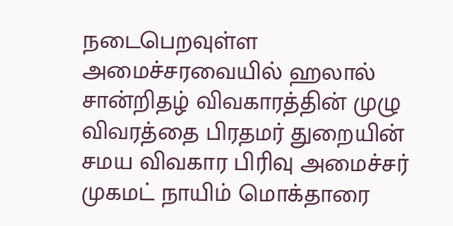நடைபெறவுள்ள அமைச்சரவையில் ஹலால் சான்றிதழ் விவகாரத்தின் முழு விவரத்தை பிரதமர் துறையின் சமய விவகார பிரிவு அமைச்சர் முகமட் நாயிம் மொக்தாரை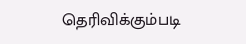தெரிவிக்கும்படி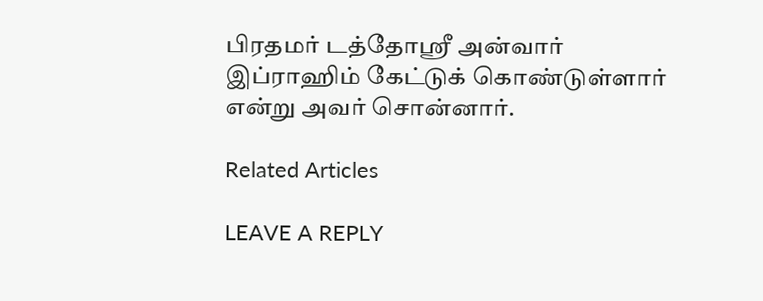பிரதமர் டத்தோஸ்ரீ அன்வார் இப்ராஹிம் கேட்டுக் கொண்டுள்ளார் என்று அவர் சொன்னார்.

Related Articles

LEAVE A REPLY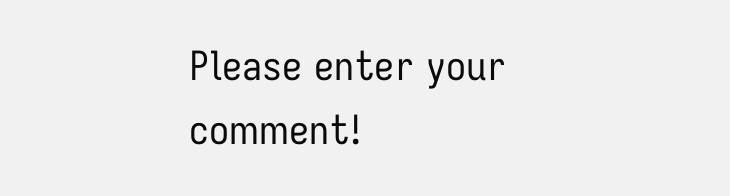Please enter your comment!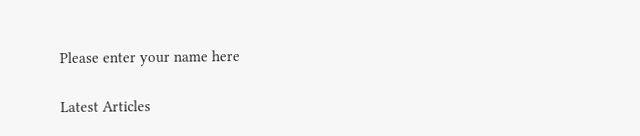Please enter your name here

Latest Articles